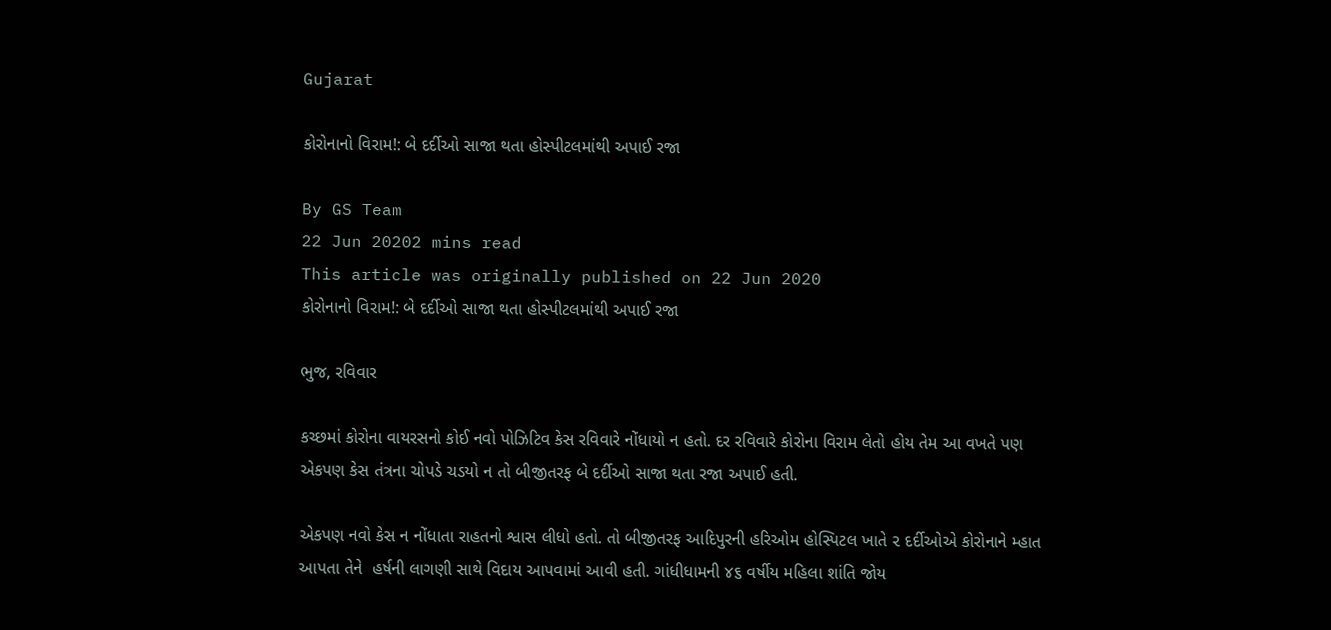Gujarat

કોરોનાનો વિરામ!: બે દર્દીઓ સાજા થતા હોસ્પીટલમાંથી અપાઈ રજા

By GS Team
22 Jun 20202 mins read
This article was originally published on 22 Jun 2020
કોરોનાનો વિરામ!: બે દર્દીઓ સાજા થતા હોસ્પીટલમાંથી અપાઈ રજા

ભુજ, રવિવાર

કચ્છમાં કોરોના વાયરસનો કોઈ નવો પોઝિટિવ કેસ રવિવારે નોંધાયો ન હતો. દર રવિવારે કોરોના વિરામ લેતો હોય તેમ આ વખતે પણ એકપણ કેસ તંત્રના ચોપડે ચડયો ન તો બીજીતરફ બે દર્દીઓ સાજા થતા રજા અપાઈ હતી.

એકપણ નવો કેસ ન નોંધાતા રાહતનો શ્વાસ લીધો હતો. તો બીજીતરફ આદિપુરની હરિઓમ હોસ્પિટલ ખાતે ૨ દર્દીઓએ કોરોનાને મ્હાત આપતા તેને  હર્ષની લાગણી સાથે વિદાય આપવામાં આવી હતી. ગાંધીધામની ૪૬ વર્ષીય મહિલા શાંતિ જોય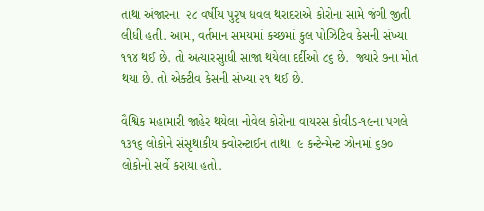તાથા અંજારના  ૨૮ વર્ષીય પુરૃષ ધવલ થરાદરાએ કોરોના સામે જંગી જીતી લીધી હતી. આમ, વર્તમાન સમયમાં કચ્છમાં કુલ પોઝિટિવ કેસની સંખ્યા ૧૧૪ થઈ છે. તો અત્યારસુાધી સાજા થયેલા દર્દીઓ ૮૬ છે.  જ્યારે ૭ના મોત થયા છે. તો એક્ટીવ કેસની સંખ્યા ૨૧ થઈ છે.

વૈશ્વિક મહામારી જાહેર થયેલા નોવેલ કોરોના વાયરસ કોવીડ-૧૯ના પગલે ૧૩૧૬ લોકોને સંસૃથાકીય ક્વોરન્ટાઈન તાથા  ૯ કન્ટેન્મેન્ટ ઝોનમાં ૬૭૦ લોકોનો સર્વે કરાયા હતો.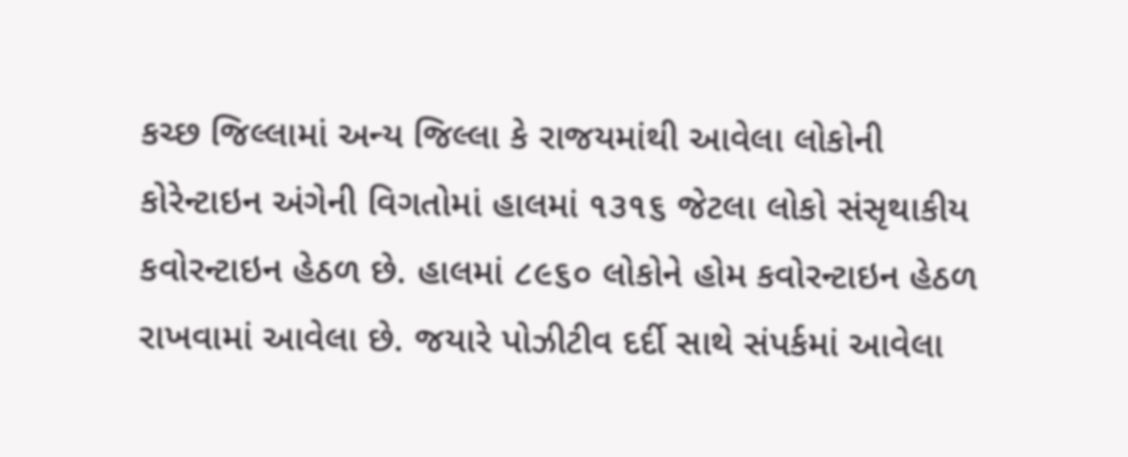કચ્છ જિલ્લામાં અન્ય જિલ્લા કે રાજયમાંથી આવેલા લોકોની કોરેન્ટાઇન અંગેની વિગતોમાં હાલમાં ૧૩૧૬ જેટલા લોકો સંસૃથાકીય કવોરન્ટાઇન હેઠળ છે. હાલમાં ૮૯૬૦ લોકોને હોમ કવોરન્ટાઇન હેઠળ રાખવામાં આવેલા છે. જયારે પોઝીટીવ દર્દી સાથે સંપર્કમાં આવેલા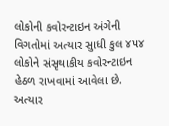લોકોની કવોરન્ટાઇન અંગેની વિગતોમાં અત્યાર સુાધી કુલ ૪૫૪ લોકોને સંસૃથાકીય કવોરન્ટાઇન હેઠળ રાખવામાં આવેલા છે. અત્યાર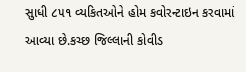સુાધી ૮૫૧ વ્યકિતઓને હોમ કવોરન્ટાઇન કરવામાં આવ્યા છે.કચ્છ જિલ્લાની કોવીડ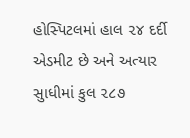હોસ્પિટલમાં હાલ ૨૪ દર્દી એડમીટ છે અને અત્યાર સુાધીમાં કુલ ૨૮૭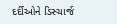દર્દીઓને ડિસ્ચાર્જ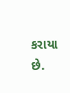કરાયા છે.